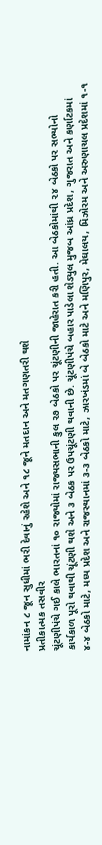નામાંકન ૮ જૂન સુધીમાં ભરી દેવાનું રહેશે અને ૧૮ જૂને મતદાન અને મતગણતરી થશે
પ્રતીકાત્મક તસવીર
ચૂંટણીપંચે ગઈ કાલે ભારતનાં ૧૦ રાજ્યોમાં રાજ્યસભાની કુલ ૨૭ બેઠકો પર ચૂંટણીની જાહેરાત કરી હતી. આ બેઠકોમાંથી ૨૪ બેઠકો પર સભ્યોનો કાર્યકાળ પૂરો થવાથી ચૂંટણી થશે અને ૩ બેઠક પર ઉપચૂંટણી થવાની છે. ચૂંટણીપંચે બહાર પાડેલા શેડ્યુલ મુજબ આંધ્ર પ્રદેશ, ગુજરાત અને કર્ણાટકમાં ૪-૪ બેઠકો માટે, મધ્ય પ્રદેશ અને રાજસ્થાનમાં ૩-૩ બેઠકો માટે, ઝારખંડમાં બે બેઠકો માટે અને મણિપુર, મેઘાલય, મિઝોરમ અને અરુણાચલ પ્રદેશમાં ૧-૧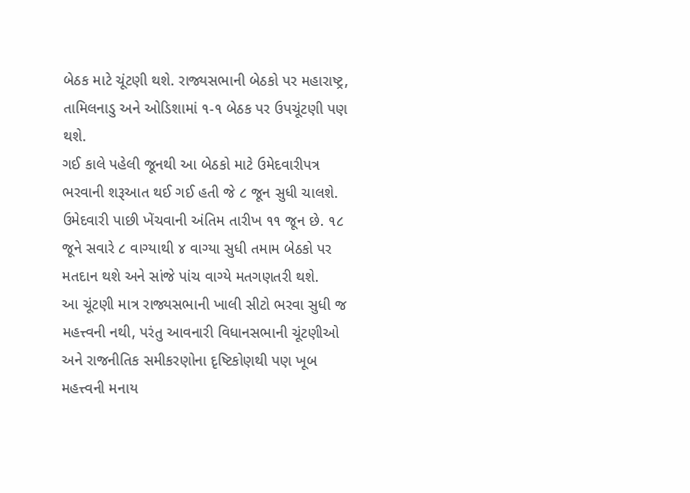બેઠક માટે ચૂંટણી થશે. રાજ્યસભાની બેઠકો પર મહારાષ્ટ્ર, તામિલનાડુ અને ઓડિશામાં ૧-૧ બેઠક પર ઉપચૂંટણી પણ થશે.
ગઈ કાલે પહેલી જૂનથી આ બેઠકો માટે ઉમેદવારીપત્ર ભરવાની શરૂઆત થઈ ગઈ હતી જે ૮ જૂન સુધી ચાલશે. ઉમેદવારી પાછી ખેંચવાની અંતિમ તારીખ ૧૧ જૂન છે. ૧૮ જૂને સવારે ૮ વાગ્યાથી ૪ વાગ્યા સુધી તમામ બેઠકો પર મતદાન થશે અને સાંજે પાંચ વાગ્યે મતગણતરી થશે.
આ ચૂંટણી માત્ર રાજ્યસભાની ખાલી સીટો ભરવા સુધી જ મહત્ત્વની નથી, પરંતુ આવનારી વિધાનસભાની ચૂંટણીઓ અને રાજનીતિક સમીકરણોના દૃષ્ટિકોણથી પણ ખૂબ મહત્ત્વની મનાય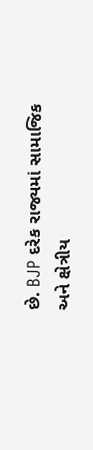છે. BJP દરેક રાજ્યમાં સામાજિક અને ક્ષેત્રીય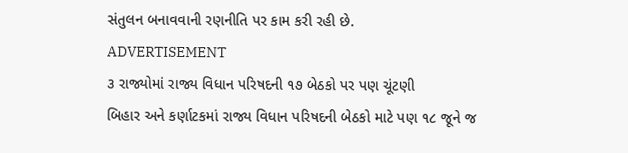સંતુલન બનાવવાની રણનીતિ પર કામ કરી રહી છે.
ADVERTISEMENT
૩ રાજ્યોમાં રાજ્ય વિધાન પરિષદની ૧૭ બેઠકો પર પણ ચૂંટણી
બિહાર અને કર્ણાટકમાં રાજ્ય વિધાન પરિષદની બેઠકો માટે પણ ૧૮ જૂને જ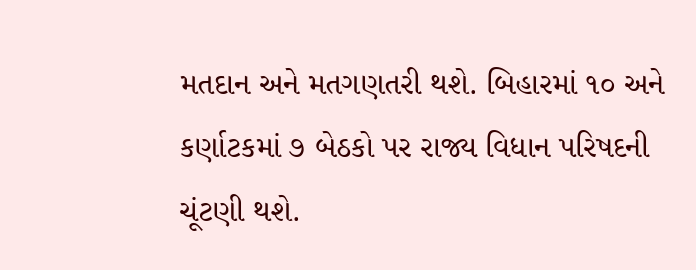મતદાન અને મતગણતરી થશે. બિહારમાં ૧૦ અને કર્ણાટકમાં ૭ બેઠકો પર રાજ્ય વિધાન પરિષદની ચૂંટણી થશે.